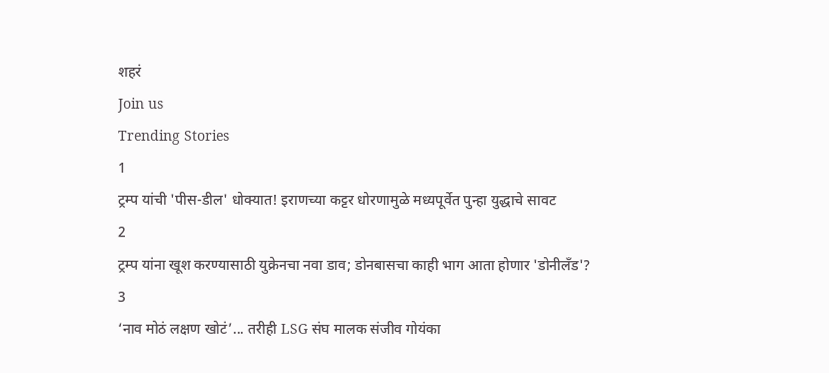शहरं
Join us
Trending Stories
1
ट्रम्प यांची 'पीस-डील' धोक्यात! इराणच्या कट्टर धोरणामुळे मध्यपूर्वेत पुन्हा युद्धाचे सावट
2
ट्रम्प यांना खूश करण्यासाठी युक्रेनचा नवा डाव; डोनबासचा काही भाग आता होणार 'डोनीलँड'?
3
‘नाव मोठं लक्षण खोटं’... तरीही LSG संघ मालक संजीव गोयंका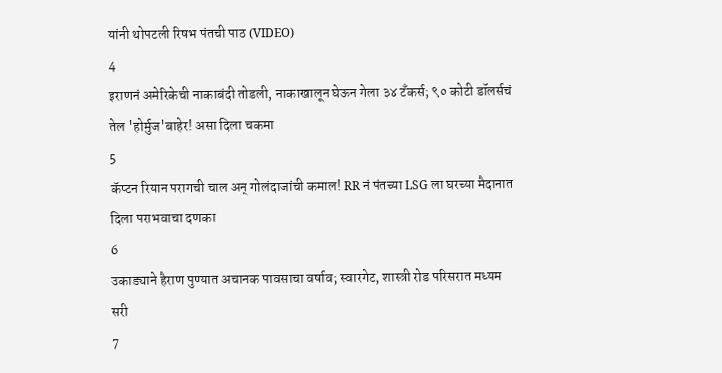यांनी थोपटली रिषभ पंतची पाठ (VIDEO)
4
इराणनं अमेरिकेची नाकाबंदी तोडली, नाकाखालून घेऊन गेला ३४ टँकर्स; ९० कोटी डॉलर्सचं तेल 'होर्मुज'बाहेर! असा दिला चकमा
5
कॅप्टन रियान परागची चाल अन् गोलंदाजांची कमाल! RR नं पंतच्या LSG ला घरच्या मैदानात दिला पराभवाचा दणका
6
उकाड्याने हैराण पुण्यात अचानक पावसाचा वर्षाव; स्वारगेट, शास्त्री रोड परिसरात मध्यम सरी
7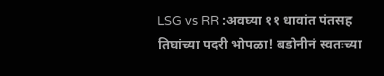LSG vs RR :अवघ्या ११ धावांत पंतसह तिघांच्या पदरी भोपळा! बडोनीनं स्वतःच्या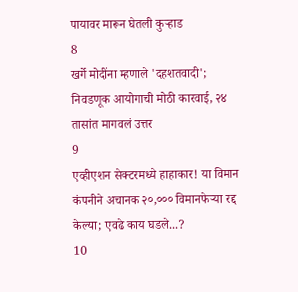पायावर मारून घेतली कुऱ्हाड
8
खर्गे मोदींना म्हणाले 'दहशतवादी'; निवडणूक आयोगाची मोठी कारवाई, २४ तासांत मागवलं उत्तर
9
एव्हीएशन सेक्टरमध्ये हाहाकार! या विमान कंपनीने अचानक २०,००० विमानफेऱ्या रद्द केल्या; एवढे काय घडले...?
10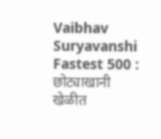Vaibhav Suryavanshi Fastest 500 : छोट्याखानी खेळीत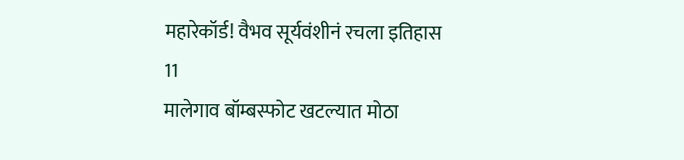महारेकॉर्ड! वैभव सूर्यवंशीनं रचला इतिहास
11
मालेगाव बॉम्बस्फोट खटल्यात मोठा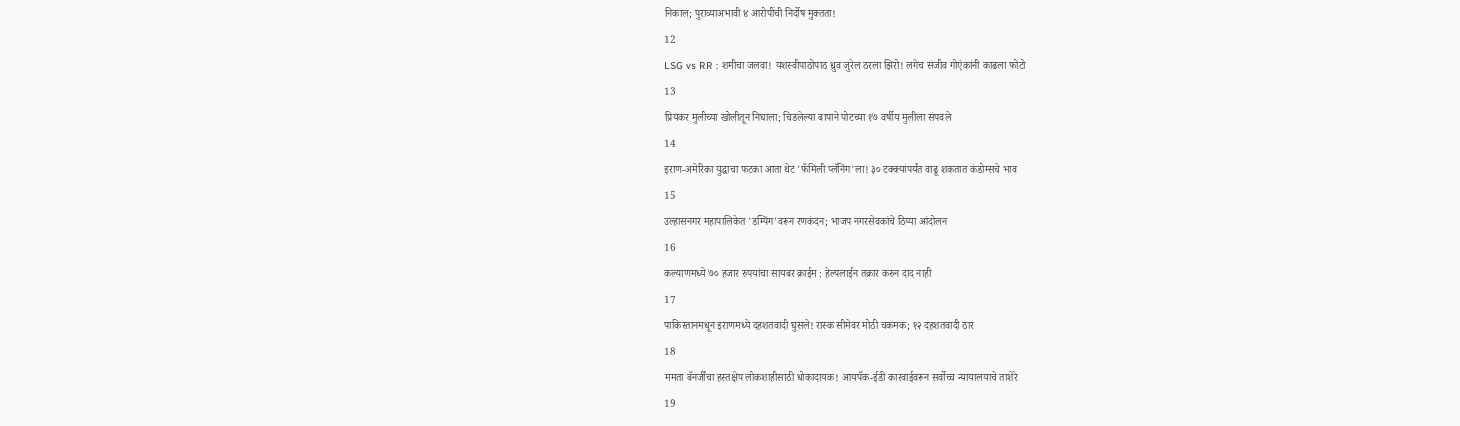निकाल; पुराव्याअभावी ४ आरोपींची निर्दोष मुक्तता!
12
LSG vs RR : शमीचा जलवा! यशस्वीपाठोपाठ ध्रुव जुरेल ठरला झिरो! लगेच संजीव गोएंकांनी काढला फोटो
13
प्रियकर मुलीच्या खोलीतून निघाला; चिडलेल्या बापाने पोटच्या १७ वर्षीय मुलीला संपवले
14
इराण-अमेरिका युद्धाचा फटका आता थेट 'फॅमिली प्लॅनिंग'ला! ३० टक्क्यांपर्यंत वाढू शकतात कंडोम्सचे भाव
15
उल्हासनगर महापालिकेत 'डम्पिंग'वरून रणकंदन; भाजप नगरसेवकांचे ठिय्या आंदोलन
16
कल्याणमध्ये ७० हजार रुपयांचा सायबर क्राईम : हेल्पलाईन तक्रार करुन दाद नाही
17
पाकिस्तानमधून इराणमध्ये दहशतवादी घुसले! रास्क सीमेवर मोठी चकमक; १२ दहशतवादी ठार
18
ममता बॅनर्जींचा हस्तक्षेप लोकशाहीसाठी धोकादायक! आयपॅक-ईडी कारवाईवरून सर्वोच्च न्यायालयाचे ताशेरे
19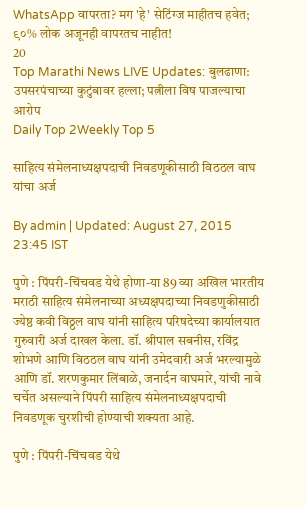WhatsApp वापरता? मग 'हे' सेटिंग्ज माहीतच हवेत; ९०% लोक अजूनही वापरतच नाहीत!
20
Top Marathi News LIVE Updates: बुलढाणा: उपसरपंचाच्या कुटुंबावर हल्ला; पत्नीला विष पाजल्याचा आरोप
Daily Top 2Weekly Top 5

साहित्य संमेलनाध्यक्षपदाची निवडणूकीसाठी विठठल वाघ यांचा अर्ज

By admin | Updated: August 27, 2015 23:45 IST

पुणे : पिंपरी-चिंचवड येथे होणा-या 89 व्या अखिल भारतीय मराठी साहित्य संमेलनाच्या अध्यक्षपदाच्या निवडणुकीसाठी ज्येष्ठ कवी विठ्ठल वाघ यांनी साहित्य परिषदेच्या कार्यालयात गुरुवारी अर्ज दाखल केला. डॉ. श्रीपाल सबनीस, रविंद्र शोभणे आणि विठठल वाघ यांनी उमेदवारी अर्ज भरल्यामुळे आणि डॉ. शरणकुमार लिंबाळे, जनार्दन वाघमारे, यांची नावे चर्चेत असल्याने पिंपरी साहित्य संमेलनाध्यक्षपदाची निवडणूक चुरशीची होण्याची शक्यता आहे.

पुणे : पिंपरी-चिंचवड येथे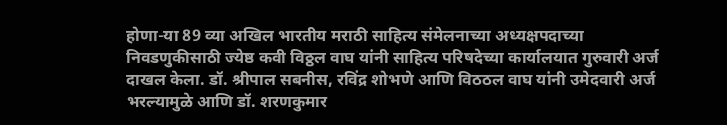होणा-या 89 व्या अखिल भारतीय मराठी साहित्य संमेलनाच्या अध्यक्षपदाच्या निवडणुकीसाठी ज्येष्ठ कवी विठ्ठल वाघ यांनी साहित्य परिषदेच्या कार्यालयात गुरुवारी अर्ज दाखल केला. डॉ. श्रीपाल सबनीस, रविंद्र शोभणे आणि विठठल वाघ यांनी उमेदवारी अर्ज भरल्यामुळे आणि डॉ. शरणकुमार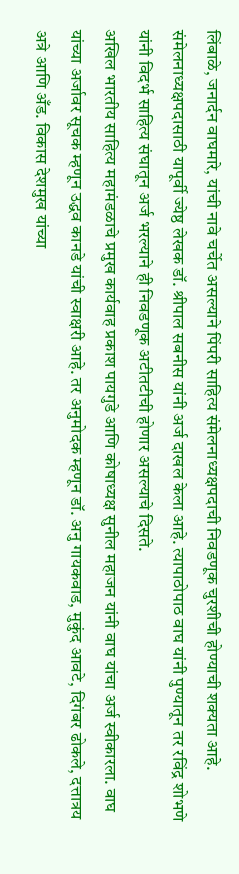लिंबाळे, जनार्दन वाघमारे, यांची नावे चर्चेत असल्याने पिंपरी साहित्य संमेलनाध्यक्षपदाची निवडणूक चुरशीची होण्याची शक्यता आहे.
संमेलनाध्यक्षपदासाठी यापूर्वी ज्येष्ठ लेखक डॉ. श्रीपाल सबनीस यांनी अर्ज दाखल केला आहे. त्यापाठोपाठ वाघ यांनी पुण्यातून तर रविंद्र शोभणे यांनी विदर्भ साहित्य संघातून अर्ज भरल्याने ही निवडणूक अटीतटीची होणार असल्याचे दिसते.
अखिल भारतीय साहित्य महामंडळाचे प्रमुख कार्यवाह प्रकाश पायगुडे आणि कोषाध्यक्ष सुनील महाजन यांनी वाघ यांचा अर्ज स्वीकारला. वाघ यांच्या अर्जावर सूचक म्हणून उद्धव कानडे यांची स्वाक्षरी आहे. तर अनुमोदक म्हणून डॉ. अनु गायकवाड, मुकुंद आवटे, दिगंबर ढोकले, दत्तात्रय अत्रे आणि अँड. विकास देशमुख यांच्या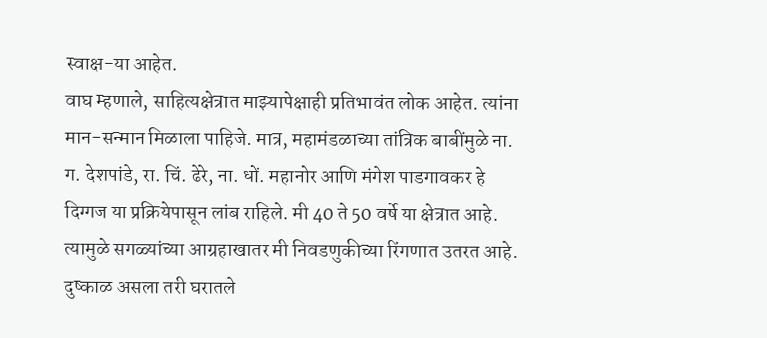स्वाक्ष-या आहेत.
वाघ म्हणाले, साहित्यक्षेत्रात माझ्यापेक्षाही प्रतिभावंत लोक आहेत. त्यांना मान-सन्मान मिळाला पाहिजे. मात्र, महामंडळाच्या तांत्रिक बाबींमुळे ना. ग. देशपांडे, रा. चिं. ढेरे, ना. धों. महानोर आणि मंगेश पाडगावकर हे दिग्गज या प्रक्रियेपासून लांब राहिले. मी 40 ते 50 वर्षे या क्षेत्रात आहे. त्यामुळे सगळ्यांच्या आग्रहाखातर मी निवडणुकीच्या रिंगणात उतरत आहे. दुष्काळ असला तरी घरातले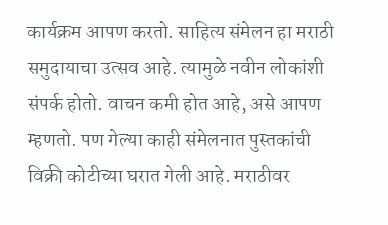कार्यक्रम आपण करतो. साहित्य संमेलन हा मराठी समुदायाचा उत्सव आहे. त्यामुळे नवीन लोकांशी संपर्क होतो. वाचन कमी होत आहे, असे आपण म्हणतो. पण गेल्या काही संमेलनात पुस्तकांची विक्री कोटीच्या घरात गेली आहे. मराठीवर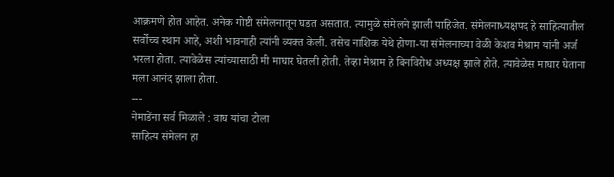आक्रमणे होत आहेत. अनेक गोष्टी संमेलनातून घडत असतात. त्यामुळे संमेलने झाली पाहिजेत. संमेलनाध्यक्षपद हे साहित्यातील सर्वोच्च स्थान आहे, अशी भावनाही त्यांनी व्यक्त केली. तसेच नाशिक येथे होणा-या संमेलनाच्या वेळी केशव मेश्राम यांनी अर्ज भरला होता. त्यावेळेस त्यांच्यासाठी मी माघार घेतली होती. तेव्हा मेश्राम हे बिनविरोध अध्यक्ष झाले होते. त्यावेळेस माघार घेताना मला आनंद झाला होता.
---
नेमाडेंना सर्व मिळाले : वाघ यांचा टोला
साहित्य संमेलन हा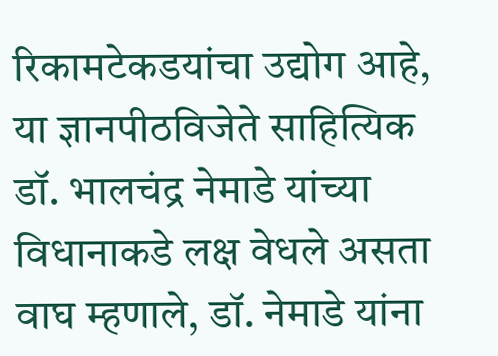रिकामटेकडयांचा उद्योग आहे, या ज्ञानपीठविजेते साहित्यिक डॉ. भालचंद्र नेमाडे यांच्या विधानाकडे लक्ष वेधले असता वाघ म्हणाले, डॉ. नेमाडे यांना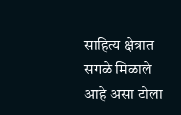साहित्य क्षेत्रात सगळे मिळाले आहे असा टोला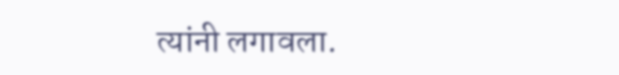त्यांनी लगावला.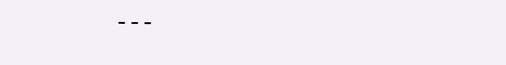---